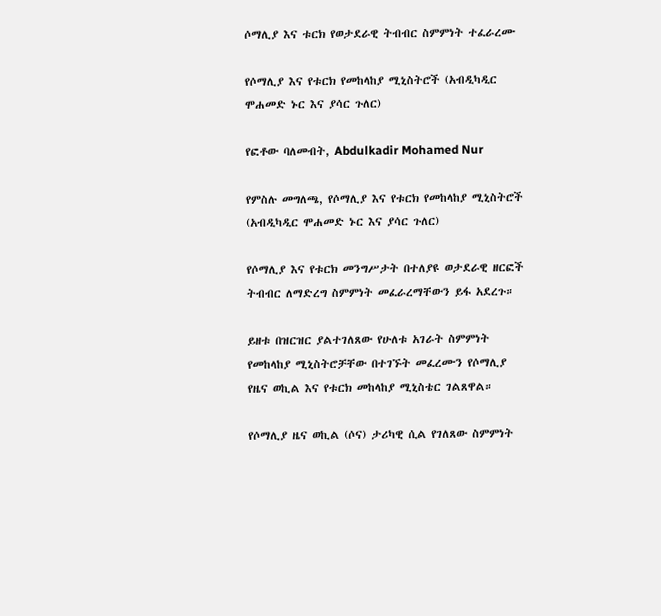ሶማሊያ እና ቱርክ የወታደራዊ ትብብር ስምምነት ተፈራረሙ

የሶማሊያ እና የቱርክ የመከላከያ ሚኒስትሮች (አብዲካዲር ሞሐመድ ኑር እና ያሳር ጉለር)

የፎቶው ባለመብት, Abdulkadir Mohamed Nur

የምስሉ መግለጫ, የሶማሊያ እና የቱርክ የመከላከያ ሚኒስትሮች (አብዲካዲር ሞሐመድ ኑር እና ያሳር ጉለር)

የሶማሊያ እና የቱርክ መንግሥታት በተለያዩ ወታደራዊ ዘርፎች ትብብር ለማድረግ ስምምነት መፈራረማቸውን ይፋ አደረጉ።

ይዘቱ በዝርዝር ያልተገለጸው የሁለቱ አገራት ስምምነት የመከላከያ ሚኒስትሮቻቸው በተገኙት መፈረሙን የሶማሊያ የዜና ወኪል እና የቱርክ መከላከያ ሚኒስቴር ገልጸዋል።

የሶማሊያ ዜና ወኪል (ሶና) ታሪካዊ ሲል የገለጸው ስምምነት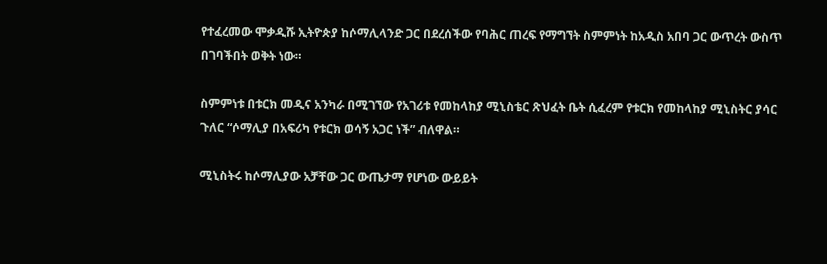የተፈረመው ሞቃዲሹ ኢትዮጵያ ከሶማሊላንድ ጋር በደረሰችው የባሕር ጠረፍ የማግኘት ስምምነት ከአዲስ አበባ ጋር ውጥረት ውስጥ በገባችበት ወቅት ነው።

ስምምነቱ በቱርክ መዲና አንካራ በሚገኘው የአገሪቱ የመከላከያ ሚኒስቴር ጽህፈት ቤት ሲፈረም የቱርክ የመከላከያ ሚኒስትር ያሳር ጉለር “ሶማሊያ በአፍሪካ የቱርክ ወሳኝ አጋር ነች” ብለዋል።

ሚኒስትሩ ከሶማሊያው አቻቸው ጋር ውጤታማ የሆነው ውይይት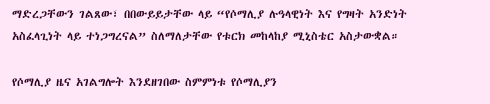ማድረጋቸውን ገልጸው፣ በበውይይታቸው ላይ “የሶማሊያ ሉዓላዊነት እና የግዛት አንድነት አስፈላጊነት ላይ ተነጋግረናል” ስለማለታቸው የቱርክ መከላከያ ሚኒስቴር አስታውቋል።

የሶማሊያ ዜና አገልግሎት እንደዘገበው ስምምነቱ የሶማሊያን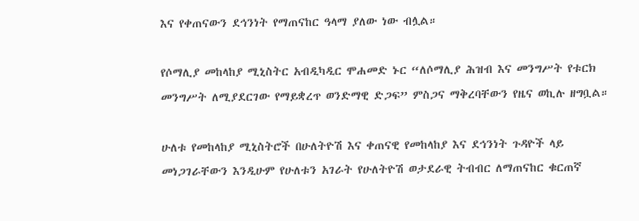እና የቀጠናውን ደኅንነት የማጠናከር ዓላማ ያለው ነው ብሏል።

የሶማሊያ መከላከያ ሚኒስትር አብዲካዲር ሞሐመድ ኑር “ለሶማሊያ ሕዝብ እና መንግሥት የቱርክ መንግሥት ለሚያደርገው የማይቋረጥ ወንድማዊ ድጋፍ” ምስጋና ማቅረባቸውን የዜና ወኪሉ ዘግቧል።

ሁለቱ የመከላከያ ሚኒስትሮች በሁለትዮሽ እና ቀጠናዊ የመከላከያ እና ደኅንነት ጉዳዮች ላይ መነጋገራቸውን እንዲሁም የሁለቱን አገራት የሁለትዮሽ ወታደራዊ ትብብር ለማጠናከር ቁርጠኛ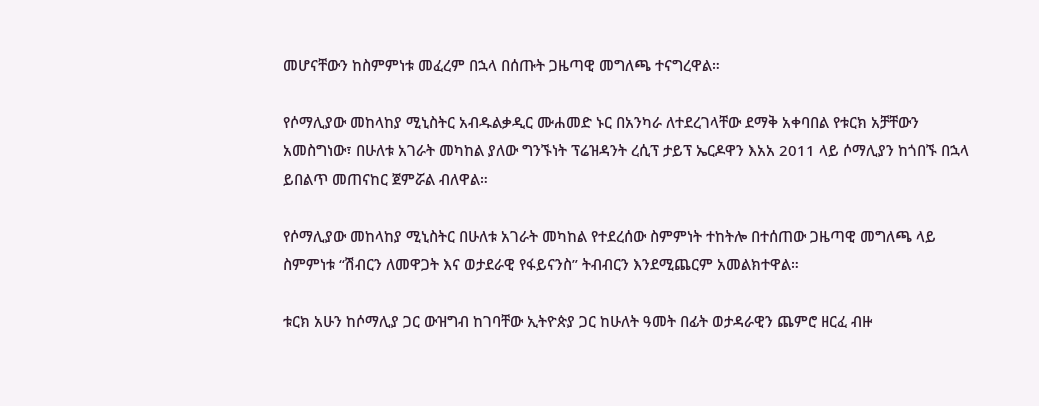መሆናቸውን ከስምምነቱ መፈረም በኋላ በሰጡት ጋዜጣዊ መግለጫ ተናግረዋል።

የሶማሊያው መከላከያ ሚኒስትር አብዱልቃዲር ሙሐመድ ኑር በአንካራ ለተደረገላቸው ደማቅ አቀባበል የቱርክ አቻቸውን አመስግነው፣ በሁለቱ አገራት መካከል ያለው ግንኙነት ፕሬዝዳንት ረሲፕ ታይፕ ኤርዶዋን እአአ 2011 ላይ ሶማሊያን ከጎበኙ በኋላ ይበልጥ መጠናከር ጀምሯል ብለዋል።

የሶማሊያው መከላከያ ሚኒስትር በሁለቱ አገራት መካከል የተደረሰው ስምምነት ተከትሎ በተሰጠው ጋዜጣዊ መግለጫ ላይ ስምምነቱ “ሽብርን ለመዋጋት እና ወታደራዊ የፋይናንስ” ትብብርን እንደሚጨርም አመልክተዋል።

ቱርክ አሁን ከሶማሊያ ጋር ውዝግብ ከገባቸው ኢትዮጵያ ጋር ከሁለት ዓመት በፊት ወታዳራዊን ጨምሮ ዘርፈ ብዙ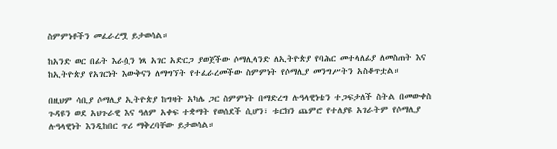ስምምነቶችን መፈራረሟ ይታወሳል።

ከአንድ ወር በፊት እራሷን ነጻ አገር አድርጋ ያወጀችው ሶማሊላንድ ለኢትዮጵያ የባሕር መተላለፊያ ለመስጠት እና ከኢትዮጵያ የአገርነት እውቅናን ለማግኘት የተፈራረመችው ስምምነት የሶማሊያ መንግሥትን አስቆጥቷል።

በዚህም ሳቢያ ሶማሊያ ኢትዮጵያ ከግዛት አካሌ ጋር ስምምነት በማድረግ ሉዓላዊነቴን ተጋፍታለች ስትል በመውቀስ ጉዳዩን ወደ አህጉራዊ እና ዓለም አቀፍ ተቋማት የወሰደች ሲሆን፣ ቱርክን ጨምሮ የተለያዩ አገራትም የሶማሊያ ሉዓላዊነት እንዲከበር ጥሪ ማቅረባቸው ይታወሳል።